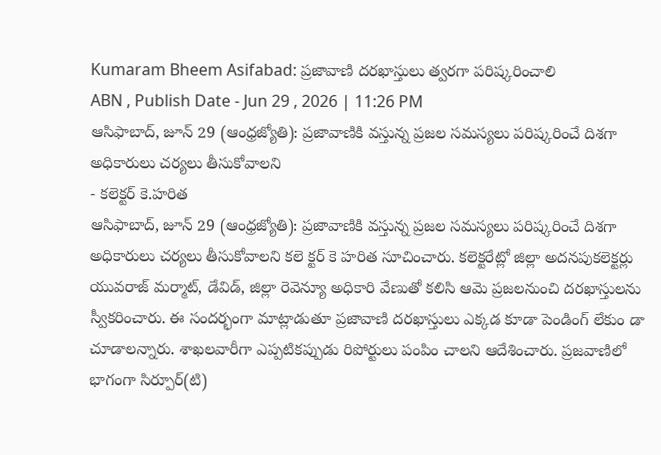Kumaram Bheem Asifabad: ప్రజావాణి దరఖాస్తులు త్వరగా పరిష్కరించాలి
ABN , Publish Date - Jun 29 , 2026 | 11:26 PM
ఆసిఫాబాద్, జూన్ 29 (ఆంధ్రజ్యోతి): ప్రజావాణికి వస్తున్న ప్రజల సమస్యలు పరిష్కరించే దిశగా అధికారులు చర్యలు తీసుకోవాలని
- కలెక్టర్ కె.హరిత
ఆసిఫాబాద్, జూన్ 29 (ఆంధ్రజ్యోతి): ప్రజావాణికి వస్తున్న ప్రజల సమస్యలు పరిష్కరించే దిశగా అధికారులు చర్యలు తీసుకోవాలని కలె క్టర్ కె హరిత సూచించారు. కలెక్టరేట్లో జిల్లా అదనపుకలెక్టర్లు యువరాజ్ మర్మాట్, డేవిడ్, జిల్లా రెవెన్యూ అధికారి వేణుతో కలిసి ఆమె ప్రజలనుంచి దరఖాస్తులను స్వీకరించారు. ఈ సందర్భంగా మాట్లాడుతూ ప్రజావాణి దరఖాస్తులు ఎక్కడ కూడా పెండింగ్ లేకుం డా చూడాలన్నారు. శాఖలవారీగా ఎప్పటికప్పుడు రిపోర్టులు పంపిం చాలని ఆదేశించారు. ప్రజవాణిలో భాగంగా సిర్పూర్(టి)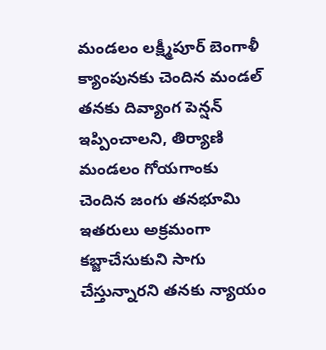మండలం లక్ష్మీపూర్ బెంగాళీ క్యాంపునకు చెందిన మండల్ తనకు దివ్యాంగ పెన్షన్ ఇప్పించాలని, తిర్యాణి మండలం గోయగాంకు చెందిన జంగు తనభూమి ఇతరులు అక్రమంగా కబ్జాచేసుకుని సాగు చేస్తున్నారని తనకు న్యాయం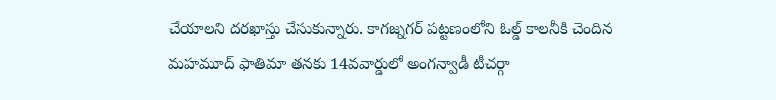చేయాలని దరఖాస్తు చేసుకున్నారు. కాగజ్నగర్ పట్టణంలోని ఓల్డ్ కాలనీకి చెందిన మహమూద్ ఫాతిమా తనకు 14వవార్డులో అంగన్వాడీ టీచర్గా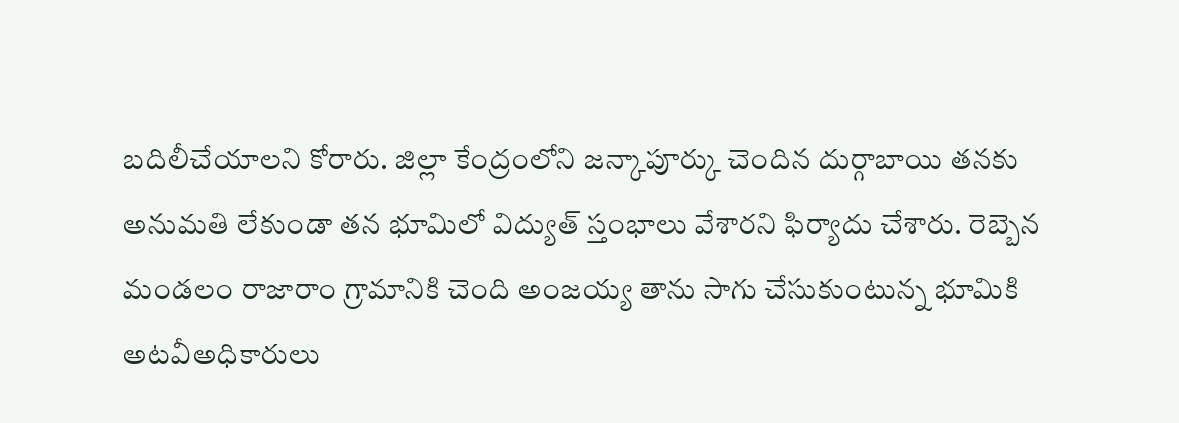బదిలీచేయాలని కోరారు. జిల్లా కేంద్రంలోని జన్కాపూర్కు చెందిన దుర్గాబాయి తనకు అనుమతి లేకుండా తన భూమిలో విద్యుత్ స్తంభాలు వేశారని ఫిర్యాదు చేశారు. రెబ్బెన మండలం రాజారాం గ్రామానికి చెంది అంజయ్య తాను సాగు చేసుకుంటున్న భూమికి అటవీఅధికారులు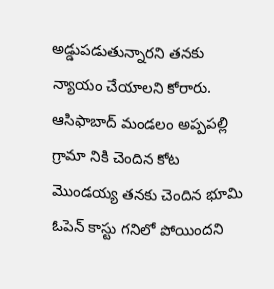అడ్డుపడుతున్నారని తనకు న్యాయం చేయాలని కోరారు. ఆసిఫాబాద్ మండలం అప్పపల్లి గ్రామా నికి చెందిన కోట మొండయ్య తనకు చెందిన భూమి ఓపెన్ కాస్టు గనిలో పోయిందని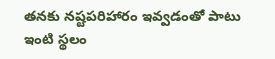తనకు నష్టపరిహారం ఇవ్వడంతో పాటు ఇంటి స్థలం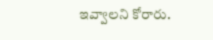ఇవ్వాలని కోరారు.